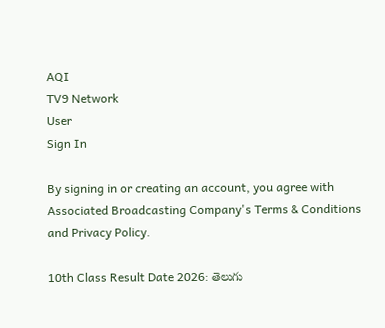AQI
TV9 Network
User
Sign In

By signing in or creating an account, you agree with Associated Broadcasting Company's Terms & Conditions and Privacy Policy.

10th Class Result Date 2026: తెలుగు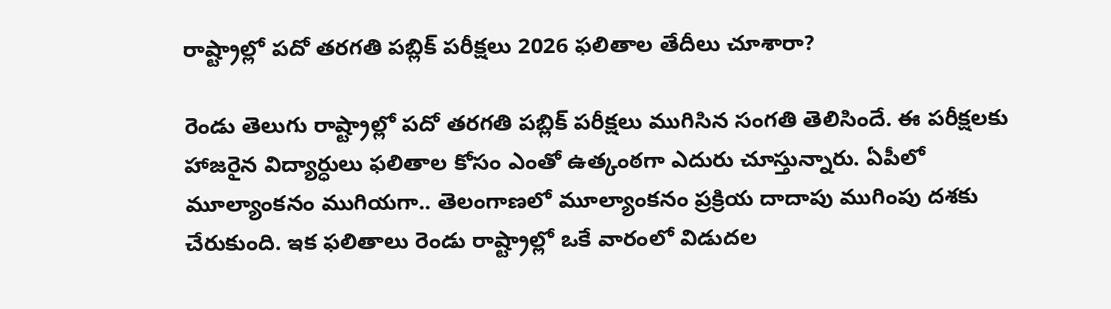రాష్ట్రాల్లో పదో తరగతి పబ్లిక్‌ పరీక్షలు 2026 ఫలితాల తేదీలు చూశారా?

రెండు తెలుగు రాష్ట్రాల్లో పదో తరగతి పబ్లిక్ పరీక్షలు ముగిసిన సంగతి తెలిసిందే. ఈ పరీక్షలకు హాజరైన విద్యార్ధులు ఫలితాల కోసం ఎంతో ఉత్కంఠగా ఎదురు చూస్తున్నారు. ఏపీలో మూల్యాంకనం ముగియగా.. తెలంగాణలో మూల్యాంకనం ప్రక్రియ దాదాపు ముగింపు దశకు చేరుకుంది. ఇక ఫలితాలు రెండు రాష్ట్రాల్లో ఒకే వారంలో విడుదల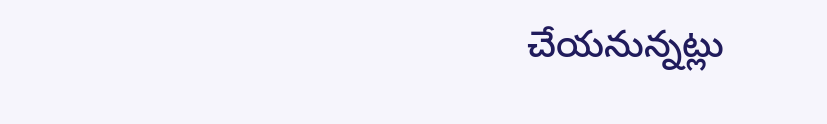చేయనున్నట్లు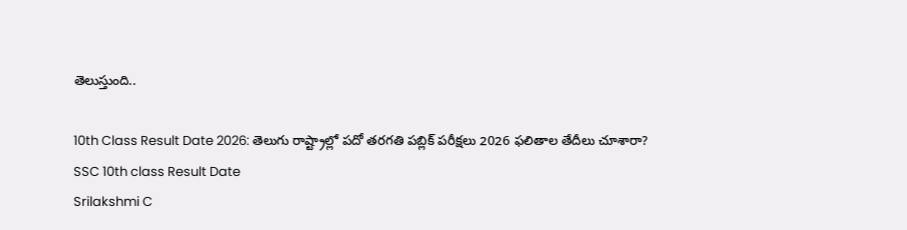తెలుస్తుంది..

10th Class Result Date 2026: తెలుగు రాష్ట్రాల్లో పదో తరగతి పబ్లిక్‌ పరీక్షలు 2026 ఫలితాల తేదీలు చూశారా?
SSC 10th class Result Date
Srilakshmi C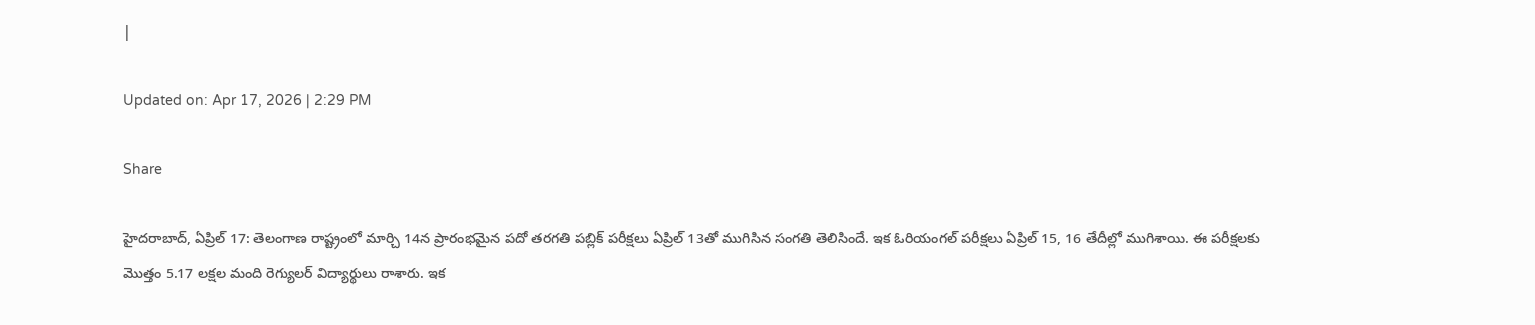|

Updated on: Apr 17, 2026 | 2:29 PM

Share

హైదరాబాద్‌, ఏప్రిల్‌ 17: తెలంగాణ రాష్ట్రంలో మార్చి 14న ప్రారంభమైన పదో తరగతి పబ్లిక్‌ పరీక్షలు ఏప్రిల్‌ 13తో ముగిసిన సంగతి తెలిసిందే. ఇక ఓరియంగల్‌ పరీక్షలు ఏప్రిల్‌ 15, 16 తేదీల్లో ముగిశాయి. ఈ పరీక్షలకు మొత్తం 5.17 లక్షల మంది రెగ్యులర్‌ విద్యార్థులు రాశారు. ఇక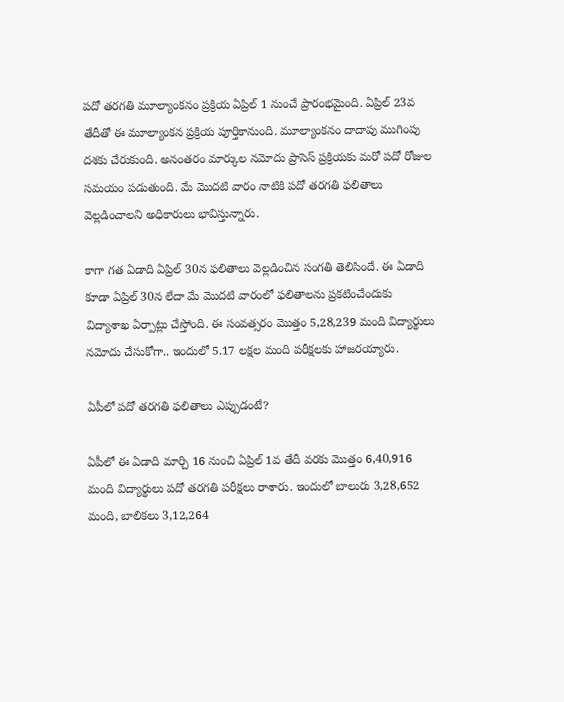పదో తరగతి మూల్యాంకనం ప్రక్రియ ఏప్రిల్ 1 నుంచే ప్రారంభమైంది. ఏప్రిల్ 23వ తేదీతో ఈ మూల్యాంకన ప్రక్రియ పూర్తికానుంది. మూల్యాంకనం దాదాపు ముగింపు దశకు చేరుకుంది. అనంతరం మార్కుల నమోదు ప్రాసెస్‌ ప్రక్రియకు మరో పదో రోజుల సమయం పడుతుంది. మే మొదటి వారం నాటికి పదో తరగతి ఫలితాలు వెల్లడించాలని అధికారులు భావిస్తున్నారు.

కాగా గత ఏడాది ఏప్రిల్ 30న ఫలితాలు వెల్లడించిన సంగతి తెలిసిందే. ఈ ఏడాది కూడా ఏప్రిల్ 30న లేదా మే మొదటి వారంలో ఫలితాలను ప్రకటించేందుకు విద్యాశాఖ ఏర్పాట్లు చేస్తోంది. ఈ సంవత్సరం మొత్తం 5,28,239 మంది విద్యార్థులు నమోదు చేసుకోగా.. ఇందులో 5.17 లక్షల మంది పరీక్షలకు హాజరయ్యారు.

ఏపీలో పదో తరగతి ఫలితాలు ఎప్పుడంటే?

ఏపీలో ఈ ఏడాది మార్చి 16 నుంచి ఏప్రిల్ 1వ తేదీ వరకు మొత్తం 6,40,916 మంది విద్యార్థులు పదో తరగతి పరీక్షలు రాశారు. ఇందులో బాలురు 3,28,652 మంది, బాలికలు 3,12,264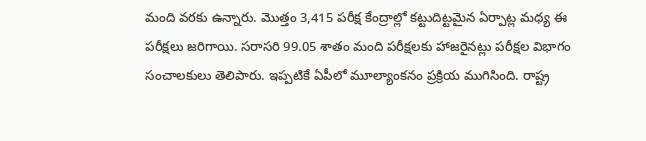మంది వరకు ఉన్నారు. మొత్తం 3,415 పరీక్ష కేంద్రాల్లో కట్టుదిట్టమైన ఏర్పాట్ల మధ్య ఈ పరీక్షలు జరిగాయి. సరాసరి 99.05 శాతం మంది పరీక్షలకు హాజరైనట్లు పరీక్షల విభాగం సంచాలకులు తెలిపారు. ఇప్పటికే ఏపీలో మూల్యాంకనం ప్రక్రియ ముగిసింది. రాష్ట్ర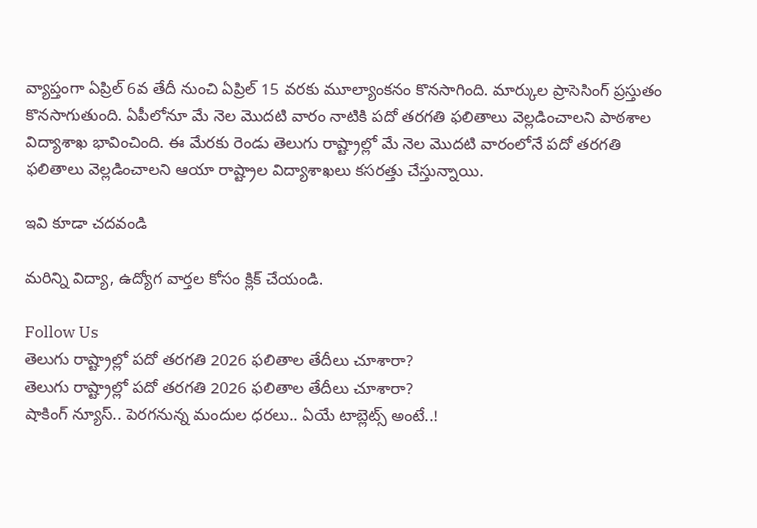వ్యాప్తంగా ఏప్రిల్ 6వ తేదీ నుంచి ఏప్రిల్ 15 వరకు మూల్యాంకనం కొనసాగింది. మార్కుల ప్రాసెసింగ్‌ ప్రస్తుతం కొనసాగుతుంది. ఏపీలోనూ మే నెల మొదటి వారం నాటికి పదో తరగతి ఫలితాలు వెల్లడించాలని పాఠశాల విద్యాశాఖ భావించింది. ఈ మేరకు రెండు తెలుగు రాష్ట్రాల్లో మే నెల మొదటి వారంలోనే పదో తరగతి ఫలితాలు వెల్లడించాలని ఆయా రాష్ట్రాల విద్యాశాఖలు కసరత్తు చేస్తున్నాయి.

ఇవి కూడా చదవండి

మరిన్ని విద్యా, ఉద్యోగ వార్తల కోసం క్లిక్‌ చేయండి.

Follow Us
తెలుగు రాష్ట్రాల్లో పదో తరగతి 2026 ఫలితాల తేదీలు చూశారా?
తెలుగు రాష్ట్రాల్లో పదో తరగతి 2026 ఫలితాల తేదీలు చూశారా?
షాకింగ్‌ న్యూస్‌.. పెరగనున్న మందుల ధరలు.. ఏయే టాబ్లెట్స్‌ అంటే..!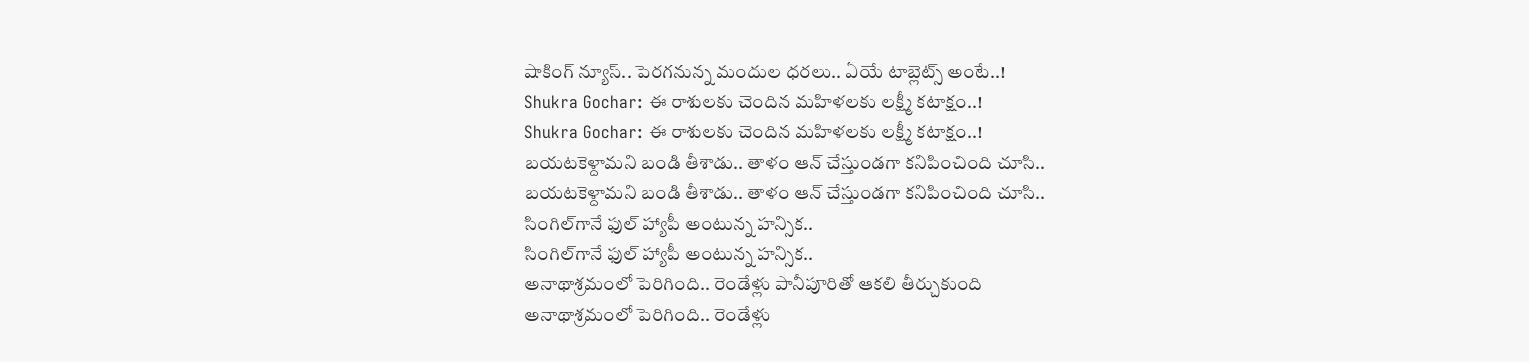షాకింగ్‌ న్యూస్‌.. పెరగనున్న మందుల ధరలు.. ఏయే టాబ్లెట్స్‌ అంటే..!
Shukra Gochar: ఈ రాశులకు చెందిన మహిళలకు లక్ష్మీ కటాక్షం..!
Shukra Gochar: ఈ రాశులకు చెందిన మహిళలకు లక్ష్మీ కటాక్షం..!
బయటకెళ్దామని బండి తీశాడు.. తాళం ఆన్ చేస్తుండగా కనిపించింది చూసి..
బయటకెళ్దామని బండి తీశాడు.. తాళం ఆన్ చేస్తుండగా కనిపించింది చూసి..
సింగిల్‌గానే ఫుల్ హ్యాపీ అంటున్న హన్సిక..
సింగిల్‌గానే ఫుల్ హ్యాపీ అంటున్న హన్సిక..
అనాథాశ్రమంలో పెరిగింది.. రెండేళ్లు పానీపూరితో ఆకలి తీర్చుకుంది
అనాథాశ్రమంలో పెరిగింది.. రెండేళ్లు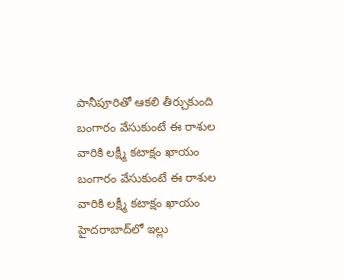పానీపూరితో ఆకలి తీర్చుకుంది
బంగారం వేసుకుంటే ఈ రాశుల వారికి లక్ష్మీ కటాక్షం ఖాయం
బంగారం వేసుకుంటే ఈ రాశుల వారికి లక్ష్మీ కటాక్షం ఖాయం
హైదరాబాద్‌లో ఇల్లు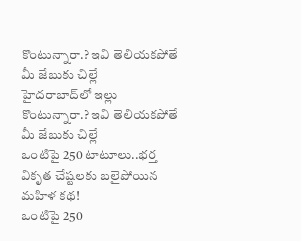కొంటున్నారా.? ఇవి తెలియకపోతే మీ జేబుకు చిల్లే
హైదరాబాద్‌లో ఇల్లు కొంటున్నారా.? ఇవి తెలియకపోతే మీ జేబుకు చిల్లే
ఒంటిపై 250 టాటూలు..భర్త వికృత చేష్టలకు బలైపోయిన మహిళ కథ!
ఒంటిపై 250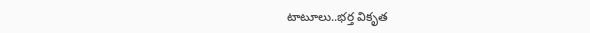టాటూలు..భర్త వికృత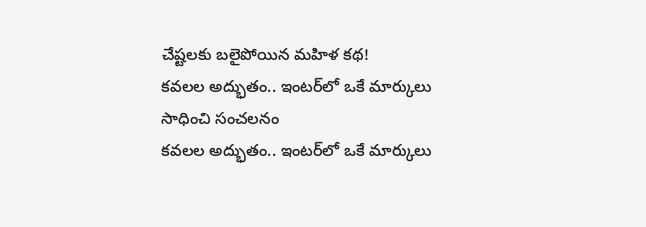చేష్టలకు బలైపోయిన మహిళ కథ!
కవలల అద్భుతం.. ఇంటర్‌లో ఒకే మార్కులు సాధించి సంచలనం
కవలల అద్భుతం.. ఇంటర్‌లో ఒకే మార్కులు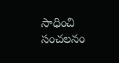సాధించి సంచలనం